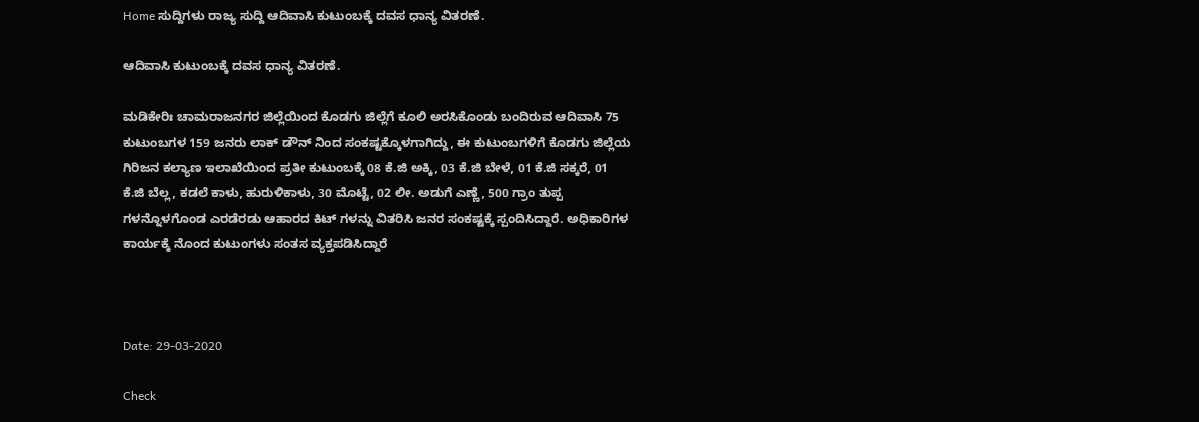Home ಸುದ್ದಿಗಳು ರಾಜ್ಯ ಸುದ್ದಿ ಆದಿವಾಸಿ ಕುಟುಂಬಕ್ಕೆ ದವಸ ಧಾನ್ಯ ವಿತರಣೆ.

ಆದಿವಾಸಿ ಕುಟುಂಬಕ್ಕೆ ದವಸ ಧಾನ್ಯ ವಿತರಣೆ.

ಮಡಿಕೇರಿಃ ಚಾಮರಾಜನಗರ ಜಿಲ್ಲೆಯಿಂದ ಕೊಡಗು ಜಿಲ್ಲೆಗೆ ಕೂಲಿ ಅರಸಿಕೊಂಡು ಬಂದಿರುವ ಆದಿವಾಸಿ 75 ಕುಟುಂಬಗಳ 159 ಜನರು ಲಾಕ್ ಡೌನ್ ನಿಂದ ಸಂಕಷ್ಟಕ್ಕೊಳಗಾಗಿದ್ದು, ಈ ಕುಟುಂಬಗಳಿಗೆ ಕೊಡಗು ಜಿಲ್ಲೆಯ ಗಿರಿಜನ ಕಲ್ಯಾಣ ಇಲಾಖೆಯಿಂದ ಪ್ರತೀ ಕುಟುಂಬಕ್ಕೆ 08 ಕೆ.ಜಿ ಅಕ್ಕಿ, 03 ಕೆ.ಜಿ ಬೇಳೆ, 01 ಕೆ.ಜಿ ಸಕ್ಕರೆ, 01 ಕೆ.ಜಿ ಬೆಲ್ಲ, ಕಡಲೆ ಕಾಳು, ಹುರುಳಿಕಾಳು, 30 ಮೊಟ್ಟೆ, 02 ಲೀ. ಅಡುಗೆ ಎಣ್ಣೆ, 500 ಗ್ರಾಂ ತುಪ್ಪ ಗಳನ್ನೊಳಗೊಂಡ ಎರಡೆರಡು ಆಹಾರದ ಕಿಟ್ ಗಳನ್ನು ವಿತರಿಸಿ ಜನರ ಸಂಕಷ್ಟಕ್ಕೆ ಸ್ಪಂದಿಸಿದ್ದಾರೆ. ಅಧಿಕಾರಿಗಳ ಕಾರ್ಯಕ್ಕೆ ನೊಂದ ಕುಟುಂಗಳು ಸಂತಸ ವ್ಯಕ್ತಪಡಿಸಿದ್ದಾರೆ



Date: 29-03-2020

Check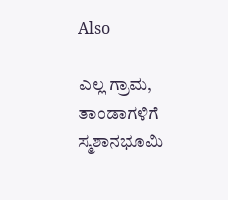Also

ಎಲ್ಲ ಗ್ರಾಮ, ತಾಂಡಾಗಳಿಗೆ ಸ್ಮಶಾನಭೂಮಿ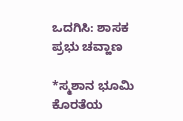ಒದಗಿಸಿ: ಶಾಸಕ ಪ್ರಭು ಚವ್ಹಾಣ

*ಸ್ಮಶಾನ ಭೂಮಿ ಕೊರತೆಯ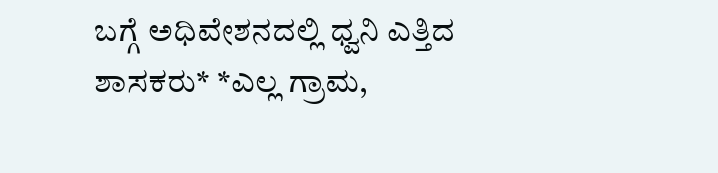ಬಗ್ಗೆ ಅಧಿವೇಶನದಲ್ಲಿ ಧ್ವನಿ ಎತ್ತಿದ ಶಾಸಕರು* *ಎಲ್ಲ ಗ್ರಾಮ,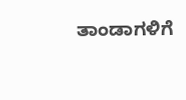ತಾಂಡಾಗಳಿಗೆ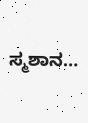ಸ್ಮಶಾನ…